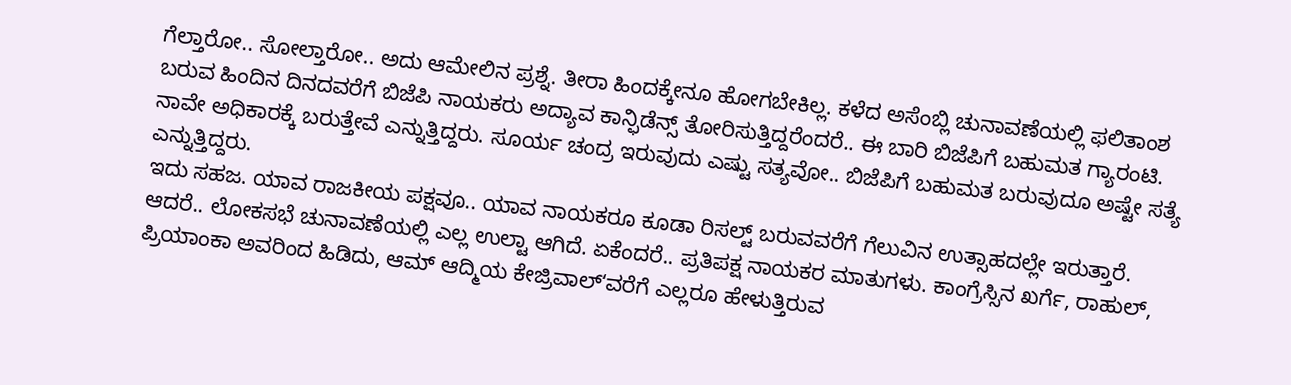ಗೆಲ್ತಾರೋ.. ಸೋಲ್ತಾರೋ.. ಅದು ಆಮೇಲಿನ ಪ್ರಶ್ನೆ. ತೀರಾ ಹಿಂದಕ್ಕೇನೂ ಹೋಗಬೇಕಿಲ್ಲ. ಕಳೆದ ಅಸೆಂಬ್ಲಿ ಚುನಾವಣೆಯಲ್ಲಿ ಫಲಿತಾಂಶ ಬರುವ ಹಿಂದಿನ ದಿನದವರೆಗೆ ಬಿಜೆಪಿ ನಾಯಕರು ಅದ್ಯಾವ ಕಾನ್ಫಿಡೆನ್ಸ್ ತೋರಿಸುತ್ತಿದ್ದರೆಂದರೆ.. ಈ ಬಾರಿ ಬಿಜೆಪಿಗೆ ಬಹುಮತ ಗ್ಯಾರಂಟಿ. ನಾವೇ ಅಧಿಕಾರಕ್ಕೆ ಬರುತ್ತೇವೆ ಎನ್ನುತ್ತಿದ್ದರು. ಸೂರ್ಯ ಚಂದ್ರ ಇರುವುದು ಎಷ್ಟು ಸತ್ಯವೋ.. ಬಿಜೆಪಿಗೆ ಬಹುಮತ ಬರುವುದೂ ಅಷ್ಟೇ ಸತ್ಯೆ ಎನ್ನುತ್ತಿದ್ದರು.
ಇದು ಸಹಜ. ಯಾವ ರಾಜಕೀಯ ಪಕ್ಷವೂ.. ಯಾವ ನಾಯಕರೂ ಕೂಡಾ ರಿಸಲ್ಟ್ ಬರುವವರೆಗೆ ಗೆಲುವಿನ ಉತ್ಸಾಹದಲ್ಲೇ ಇರುತ್ತಾರೆ. ಆದರೆ.. ಲೋಕಸಭೆ ಚುನಾವಣೆಯಲ್ಲಿ ಎಲ್ಲ ಉಲ್ಟಾ ಆಗಿದೆ. ಏಕೆಂದರೆ.. ಪ್ರತಿಪಕ್ಷ ನಾಯಕರ ಮಾತುಗಳು. ಕಾಂಗ್ರೆಸ್ಸಿನ ಖರ್ಗೆ, ರಾಹುಲ್, ಪ್ರಿಯಾಂಕಾ ಅವರಿಂದ ಹಿಡಿದು, ಆಮ್ ಆದ್ಮಿಯ ಕೇಜ್ರಿವಾಲ್ʻವರೆಗೆ ಎಲ್ಲರೂ ಹೇಳುತ್ತಿರುವ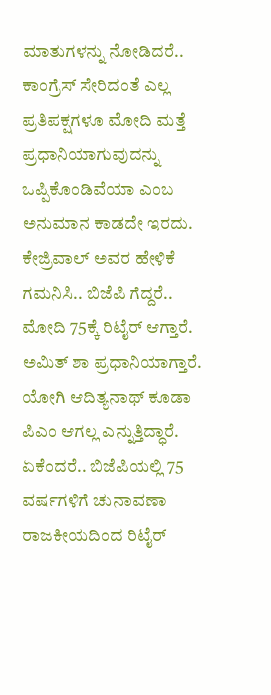ಮಾತುಗಳನ್ನು ನೋಡಿದರೆ.. ಕಾಂಗ್ರೆಸ್ ಸೇರಿದಂತೆ ಎಲ್ಲ ಪ್ರತಿಪಕ್ಷಗಳೂ ಮೋದಿ ಮತ್ತೆ ಪ್ರಧಾನಿಯಾಗುವುದನ್ನು ಒಪ್ಪಿಕೊಂಡಿವೆಯಾ ಎಂಬ ಅನುಮಾನ ಕಾಡದೇ ಇರದು.
ಕೇಜ್ರಿವಾಲ್ ಅವರ ಹೇಳಿಕೆ ಗಮನಿಸಿ.. ಬಿಜೆಪಿ ಗೆದ್ದರೆ.. ಮೋದಿ 75ಕ್ಕೆ ರಿಟೈರ್ ಆಗ್ತಾರೆ. ಅಮಿತ್ ಶಾ ಪ್ರಧಾನಿಯಾಗ್ತಾರೆ. ಯೋಗಿ ಆದಿತ್ಯನಾಥ್ ಕೂಡಾ ಪಿಎಂ ಆಗಲ್ಲ ಎನ್ನುತ್ತಿದ್ಧಾರೆ. ಏಕೆಂದರೆ.. ಬಿಜೆಪಿಯಲ್ಲಿ 75 ವರ್ಷಗಳಿಗೆ ಚುನಾವಣಾ ರಾಜಕೀಯದಿಂದ ರಿಟೈರ್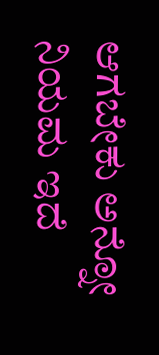ಆಗಬೇಕು ಅನ್ನೋ ನಿಯಮ ಇದೆ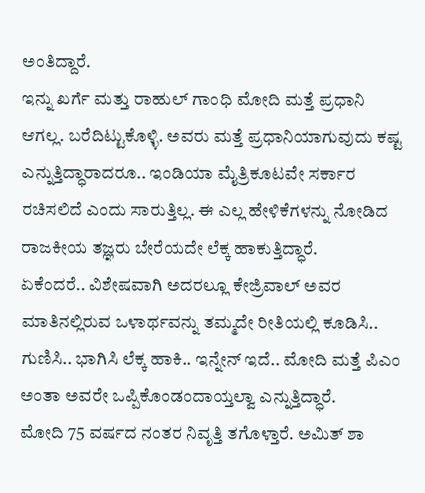ಅಂತಿದ್ದಾರೆ.
ಇನ್ನು ಖರ್ಗೆ ಮತ್ತು ರಾಹುಲ್ ಗಾಂಧಿ ಮೋದಿ ಮತ್ತೆ ಪ್ರಧಾನಿ ಆಗಲ್ಲ. ಬರೆದಿಟ್ಟುಕೊಳ್ಳಿ. ಅವರು ಮತ್ತೆ ಪ್ರಧಾನಿಯಾಗುವುದು ಕಷ್ಟ ಎನ್ನುತ್ತಿದ್ಧಾರಾದರೂ.. ಇಂಡಿಯಾ ಮೈತ್ರಿಕೂಟವೇ ಸರ್ಕಾರ ರಚಿಸಲಿದೆ ಎಂದು ಸಾರುತ್ತಿಲ್ಲ. ಈ ಎಲ್ಲ ಹೇಳಿಕೆಗಳನ್ನು ನೋಡಿದ ರಾಜಕೀಯ ತಜ್ಞರು ಬೇರೆಯದೇ ಲೆಕ್ಕ ಹಾಕುತ್ತಿದ್ಧಾರೆ.
ಏಕೆಂದರೆ.. ವಿಶೇಷವಾಗಿ ಅದರಲ್ಲೂ ಕೇಜ್ರಿವಾಲ್ ಅವರ ಮಾತಿನಲ್ಲಿರುವ ಒಳಾರ್ಥವನ್ನು ತಮ್ಮದೇ ರೀತಿಯಲ್ಲಿ ಕೂಡಿಸಿ.. ಗುಣಿಸಿ.. ಭಾಗಿಸಿ ಲೆಕ್ಕ ಹಾಕಿ.. ಇನ್ನೇನ್ ಇದೆ.. ಮೋದಿ ಮತ್ತೆ ಪಿಎಂ ಅಂತಾ ಅವರೇ ಒಪ್ಪಿಕೊಂಡಂದಾಯ್ತಲ್ವಾ ಎನ್ನುತ್ತಿದ್ಧಾರೆ.
ಮೋದಿ 75 ವರ್ಷದ ನಂತರ ನಿವೃತ್ತಿ ತಗೊಳ್ತಾರೆ. ಅಮಿತ್ ಶಾ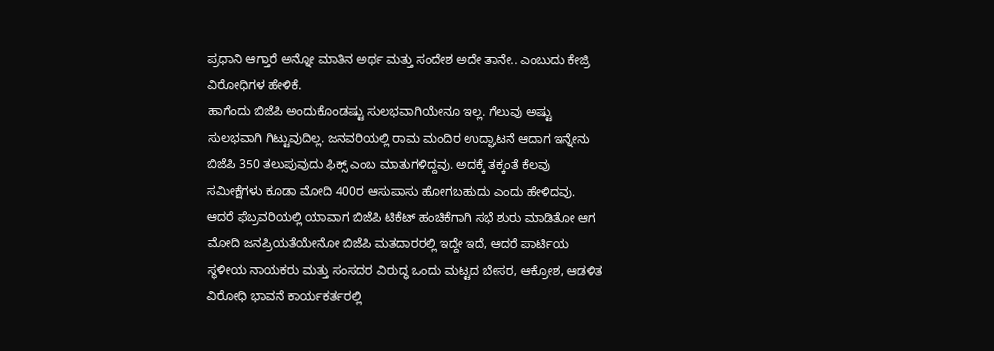ಪ್ರಧಾನಿ ಆಗ್ತಾರೆ ಅನ್ನೋ ಮಾತಿನ ಅರ್ಥ ಮತ್ತು ಸಂದೇಶ ಅದೇ ತಾನೇ.. ಎಂಬುದು ಕೇಜ್ರಿ ವಿರೋಧಿಗಳ ಹೇಳಿಕೆ.
ಹಾಗೆಂದು ಬಿಜೆಪಿ ಅಂದುಕೊಂಡಷ್ಟು ಸುಲಭವಾಗಿಯೇನೂ ಇಲ್ಲ. ಗೆಲುವು ಅಷ್ಟು ಸುಲಭವಾಗಿ ಗಿಟ್ಟುವುದಿಲ್ಲ. ಜನವರಿಯಲ್ಲಿ ರಾಮ ಮಂದಿರ ಉದ್ಘಾಟನೆ ಆದಾಗ ಇನ್ನೇನು ಬಿಜೆಪಿ 350 ತಲುಪುವುದು ಫಿಕ್ಸ್ ಎಂಬ ಮಾತುಗಳಿದ್ದವು. ಅದಕ್ಕೆ ತಕ್ಕಂತೆ ಕೆಲವು ಸಮೀಕ್ಷೆಗಳು ಕೂಡಾ ಮೋದಿ 400ರ ಆಸುಪಾಸು ಹೋಗಬಹುದು ಎಂದು ಹೇಳಿದವು. ಆದರೆ ಫೆಬ್ರವರಿಯಲ್ಲಿ ಯಾವಾಗ ಬಿಜೆಪಿ ಟಿಕೆಟ್ ಹಂಚಿಕೆಗಾಗಿ ಸಭೆ ಶುರು ಮಾಡಿತೋ ಆಗ ಮೋದಿ ಜನಪ್ರಿಯತೆಯೇನೋ ಬಿಜೆಪಿ ಮತದಾರರಲ್ಲಿ ಇದ್ದೇ ಇದೆ, ಆದರೆ ಪಾರ್ಟಿಯ ಸ್ಥಳೀಯ ನಾಯಕರು ಮತ್ತು ಸಂಸದರ ವಿರುದ್ಧ ಒಂದು ಮಟ್ಟದ ಬೇಸರ, ಆಕ್ರೋಶ, ಆಡಳಿತ ವಿರೋಧಿ ಭಾವನೆ ಕಾರ್ಯಕರ್ತರಲ್ಲಿ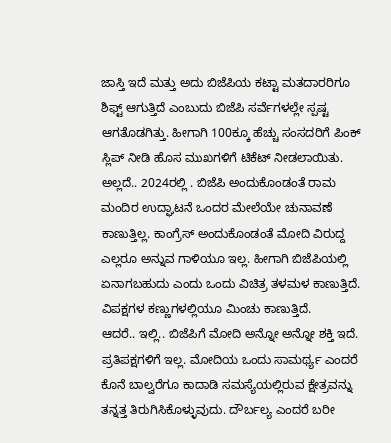ಜಾಸ್ತಿ ಇದೆ ಮತ್ತು ಅದು ಬಿಜೆಪಿಯ ಕಟ್ಟಾ ಮತದಾರರಿಗೂ ಶಿಫ್ಟ್ ಆಗುತ್ತಿದೆ ಎಂಬುದು ಬಿಜೆಪಿ ಸರ್ವೆಗಳಲ್ಲೇ ಸ್ಪಷ್ಟ ಆಗತೊಡಗಿತ್ತು. ಹೀಗಾಗಿ 100ಕ್ಕೂ ಹೆಚ್ಚು ಸಂಸದರಿಗೆ ಪಿಂಕ್ ಸ್ಲಿಪ್ ನೀಡಿ ಹೊಸ ಮುಖಗಳಿಗೆ ಟಿಕೆಟ್ ನೀಡಲಾಯಿತು.
ಅಲ್ಲದೆ.. 2024ರಲ್ಲಿ . ಬಿಜೆಪಿ ಅಂದುಕೊಂಡಂತೆ ರಾಮ ಮಂದಿರ ಉದ್ಘಾಟನೆ ಒಂದರ ಮೇಲೆಯೇ ಚುನಾವಣೆ ಕಾಣುತ್ತಿಲ್ಲ. ಕಾಂಗ್ರೆಸ್ ಅಂದುಕೊಂಡಂತೆ ಮೋದಿ ವಿರುದ್ದ ಎಲ್ಲರೂ ಅನ್ನುವ ಗಾಳಿಯೂ ಇಲ್ಲ. ಹೀಗಾಗಿ ಬಿಜೆಪಿಯಲ್ಲಿ ಏನಾಗಬಹುದು ಎಂದು ಒಂದು ವಿಚಿತ್ರ ತಳಮಳ ಕಾಣುತ್ತಿದೆ. ವಿಪಕ್ಷಗಳ ಕಣ್ಣುಗಳಲ್ಲಿಯೂ ಮಿಂಚು ಕಾಣುತ್ತಿದೆ.
ಆದರೆ.. ಇಲ್ಲಿ.. ಬಿಜೆಪಿಗೆ ಮೋದಿ ಅನ್ನೋ ಅನ್ನೋ ಶಕ್ತಿ ಇದೆ. ಪ್ರತಿಪಕ್ಷಗಳಿಗೆ ಇಲ್ಲ. ಮೋದಿಯ ಒಂದು ಸಾಮರ್ಥ್ಯ ಎಂದರೆ ಕೊನೆ ಬಾಲ್ವರೆಗೂ ಕಾದಾಡಿ ಸಮಸ್ಯೆಯಲ್ಲಿರುವ ಕ್ಷೇತ್ರವನ್ನು ತನ್ನತ್ತ ತಿರುಗಿಸಿಕೊಳ್ಳುವುದು. ದೌರ್ಬಲ್ಯ ಎಂದರೆ ಬರೀ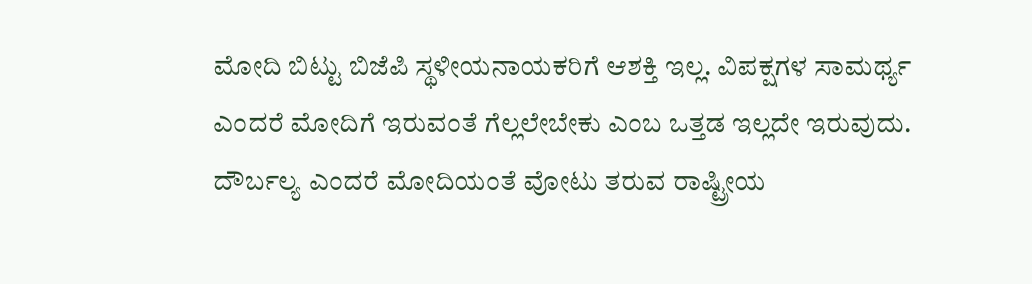ಮೋದಿ ಬಿಟ್ಟು ಬಿಜೆಪಿ ಸ್ಥಳೀಯನಾಯಕರಿಗೆ ಆಶಕ್ತಿ ಇಲ್ಲ. ವಿಪಕ್ಷಗಳ ಸಾಮರ್ಥ್ಯ ಎಂದರೆ ಮೋದಿಗೆ ಇರುವಂತೆ ಗೆಲ್ಲಲೇಬೇಕು ಎಂಬ ಒತ್ತಡ ಇಲ್ಲದೇ ಇರುವುದು. ದೌರ್ಬಲ್ಯ ಎಂದರೆ ಮೋದಿಯಂತೆ ವೋಟು ತರುವ ರಾಷ್ಟ್ರೀಯ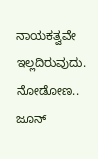ನಾಯಕತ್ವವೇ ಇಲ್ಲದಿರುವುದು. ನೋಡೋಣ.. ಜೂನ್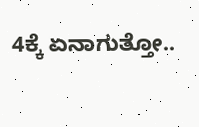4ಕ್ಕೆ ಏನಾಗುತ್ತೋ..